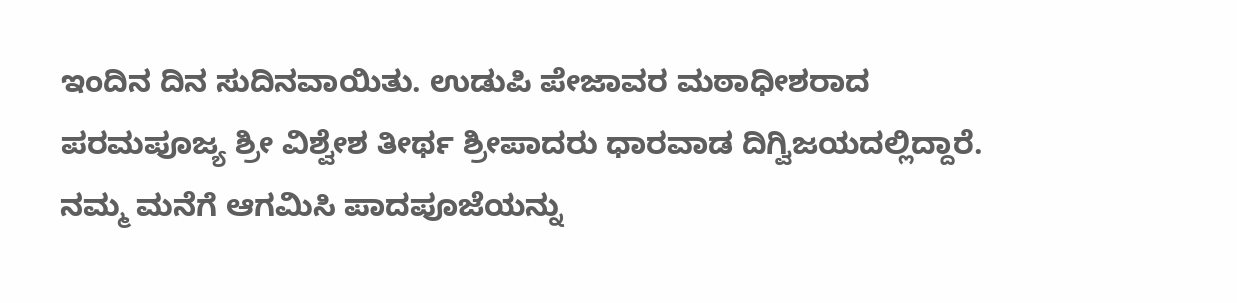ಇಂದಿನ ದಿನ ಸುದಿನವಾಯಿತು. ಉಡುಪಿ ಪೇಜಾವರ ಮಠಾಧೀಶರಾದ ಪರಮಪೂಜ್ಯ ಶ್ರೀ ವಿಶ್ವೇಶ ತೀರ್ಥ ಶ್ರೀಪಾದರು ಧಾರವಾಡ ದಿಗ್ವಿಜಯದಲ್ಲಿದ್ದಾರೆ. ನಮ್ಮ ಮನೆಗೆ ಆಗಮಿಸಿ ಪಾದಪೂಜೆಯನ್ನು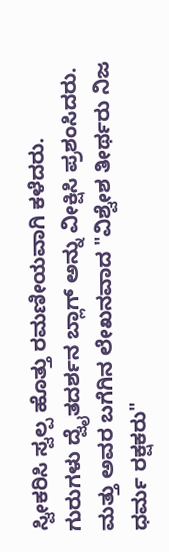ಸ್ವೀಕರಿಸಿ ಸ್ವಲ್ಪ ಹೊತ್ತು ರಮಣೀಯವಾಗಿ ಕಳೆದರು. ಗುರುಗಳು ದ್ವೈತದರ್ಶನ ಬ್ಲಾಗ್ ಅನ್ನು ವೀಕ್ಷಿಸಿ ಪ್ರಶಂಸಿದರು. ಮತ್ತು ಅವರ ಬಗೆಗಿನ ಲೇಖನವಾದ "ವಿಶ್ವೇಶ ತೀರ್ಥರು ನಿಜ ಧರ್ಮ ರಕ್ಷಕರು"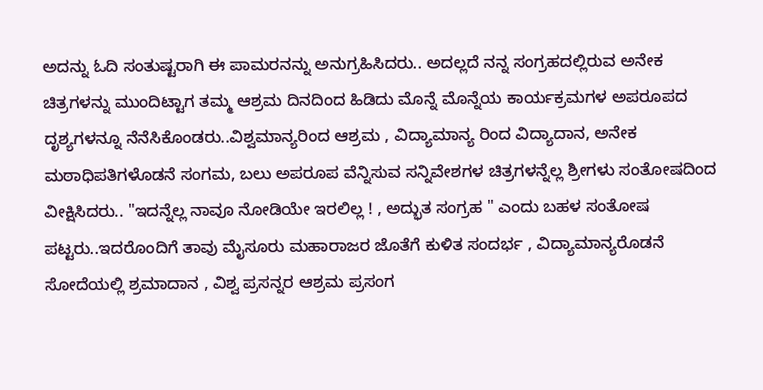ಅದನ್ನು ಓದಿ ಸಂತುಷ್ಟರಾಗಿ ಈ ಪಾಮರನನ್ನು ಅನುಗ್ರಹಿಸಿದರು.. ಅದಲ್ಲದೆ ನನ್ನ ಸಂಗ್ರಹದಲ್ಲಿರುವ ಅನೇಕ ಚಿತ್ರಗಳನ್ನು ಮುಂದಿಟ್ಟಾಗ ತಮ್ಮ ಆಶ್ರಮ ದಿನದಿಂದ ಹಿಡಿದು ಮೊನ್ನೆ ಮೊನ್ನೆಯ ಕಾರ್ಯಕ್ರಮಗಳ ಅಪರೂಪದ ದೃಶ್ಯಗಳನ್ನೂ ನೆನೆಸಿಕೊಂಡರು..ವಿಶ್ವಮಾನ್ಯರಿಂದ ಆಶ್ರಮ , ವಿದ್ಯಾಮಾನ್ಯ ರಿಂದ ವಿದ್ಯಾದಾನ, ಅನೇಕ ಮಠಾಧಿಪತಿಗಳೊಡನೆ ಸಂಗಮ, ಬಲು ಅಪರೂಪ ವೆನ್ನಿಸುವ ಸನ್ನಿವೇಶಗಳ ಚಿತ್ರಗಳನ್ನೆಲ್ಲ ಶ್ರೀಗಳು ಸಂತೋಷದಿಂದ ವೀಕ್ಷಿಸಿದರು.. "ಇದನ್ನೆಲ್ಲ ನಾವೂ ನೋಡಿಯೇ ಇರಲಿಲ್ಲ ! , ಅದ್ಭುತ ಸಂಗ್ರಹ " ಎಂದು ಬಹಳ ಸಂತೋಷ ಪಟ್ಟರು..ಇದರೊಂದಿಗೆ ತಾವು ಮೈಸೂರು ಮಹಾರಾಜರ ಜೊತೆಗೆ ಕುಳಿತ ಸಂದರ್ಭ , ವಿದ್ಯಾಮಾನ್ಯರೊಡನೆ ಸೋದೆಯಲ್ಲಿ ಶ್ರಮಾದಾನ , ವಿಶ್ವ ಪ್ರಸನ್ನರ ಆಶ್ರಮ ಪ್ರಸಂಗ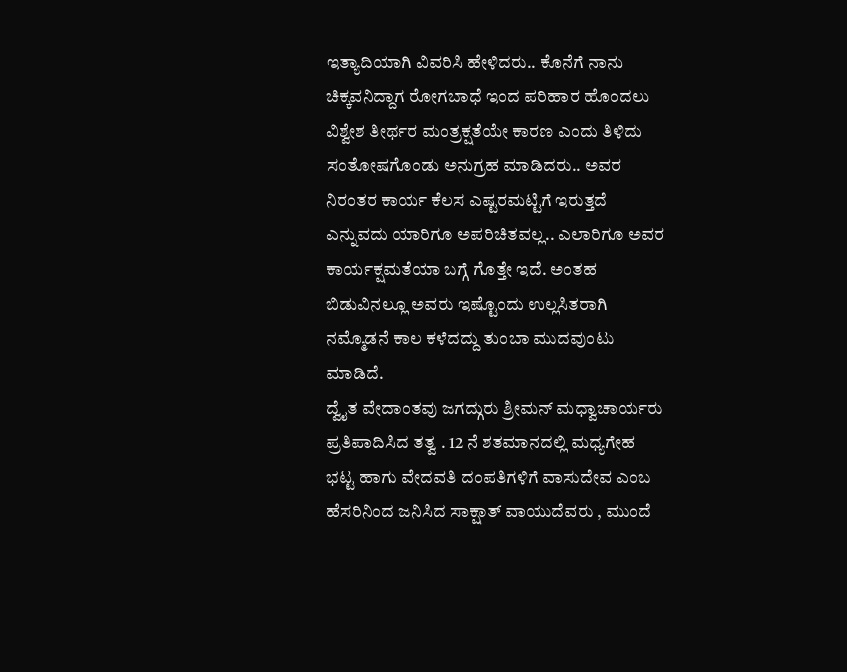ಇತ್ಯಾದಿಯಾಗಿ ವಿವರಿಸಿ ಹೇಳಿದರು.. ಕೊನೆಗೆ ನಾನು ಚಿಕ್ಕವನಿದ್ದಾಗ ರೋಗಬಾಧೆ ಇಂದ ಪರಿಹಾರ ಹೊಂದಲು ವಿಶ್ವೇಶ ತೀರ್ಥರ ಮಂತ್ರಕ್ಷತೆಯೇ ಕಾರಣ ಎಂದು ತಿಳಿದು ಸಂತೋಷಗೊಂಡು ಅನುಗ್ರಹ ಮಾಡಿದರು.. ಅವರ ನಿರಂತರ ಕಾರ್ಯ ಕೆಲಸ ಎಷ್ಟರಮಟ್ಟಿಗೆ ಇರುತ್ತದೆ ಎನ್ನುವದು ಯಾರಿಗೂ ಅಪರಿಚಿತವಲ್ಲ.. ಎಲಾರಿಗೂ ಅವರ ಕಾರ್ಯಕ್ಷಮತೆಯಾ ಬಗ್ಗೆ ಗೊತ್ತೇ ಇದೆ. ಅಂತಹ ಬಿಡುವಿನಲ್ಲೂ ಅವರು ಇಷ್ಟೊಂದು ಉಲ್ಲಸಿತರಾಗಿ ನಮ್ಮೊಡನೆ ಕಾಲ ಕಳೆದದ್ದು ತುಂಬಾ ಮುದವುಂಟು ಮಾಡಿದೆ.
ದ್ವೈತ ವೇದಾಂತವು ಜಗದ್ಗುರು ಶ್ರೀಮನ್ ಮಧ್ವಾಚಾರ್ಯರು ಪ್ರತಿಪಾದಿಸಿದ ತತ್ವ . 12 ನೆ ಶತಮಾನದಲ್ಲಿ ಮಧ್ಯಗೇಹ ಭಟ್ಟ ಹಾಗು ವೇದವತಿ ದಂಪತಿಗಳಿಗೆ ವಾಸುದೇವ ಎಂಬ ಹೆಸರಿನಿಂದ ಜನಿಸಿದ ಸಾಕ್ಷಾತ್ ವಾಯುದೆವರು , ಮುಂದೆ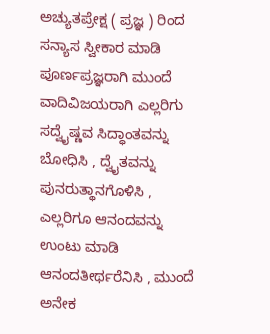ಅಚ್ಯುತಪ್ರೇಕ್ಷ ( ಪ್ರಜ್ಞ ) ರಿಂದ ಸನ್ಯಾಸ ಸ್ವೀಕಾರ ಮಾಡಿ ಪೂರ್ಣಪ್ರಜ್ಞರಾಗಿ ಮುಂದೆ ವಾದಿವಿಜಯರಾಗಿ ಎಲ್ಲರಿಗು ಸದ್ವೈಷ್ಣವ ಸಿದ್ಧಾಂತವನ್ನು ಬೋಧಿಸಿ , ದ್ವೈತವನ್ನು ಪುನರುತ್ಥಾನಗೊಳಿಸಿ , ಎಲ್ಲರಿಗೂ ಆನಂದವನ್ನು ಉಂಟು ಮಾಡಿ ಆನಂದತೀರ್ಥರೆನಿಸಿ , ಮುಂದೆ ಅನೇಕ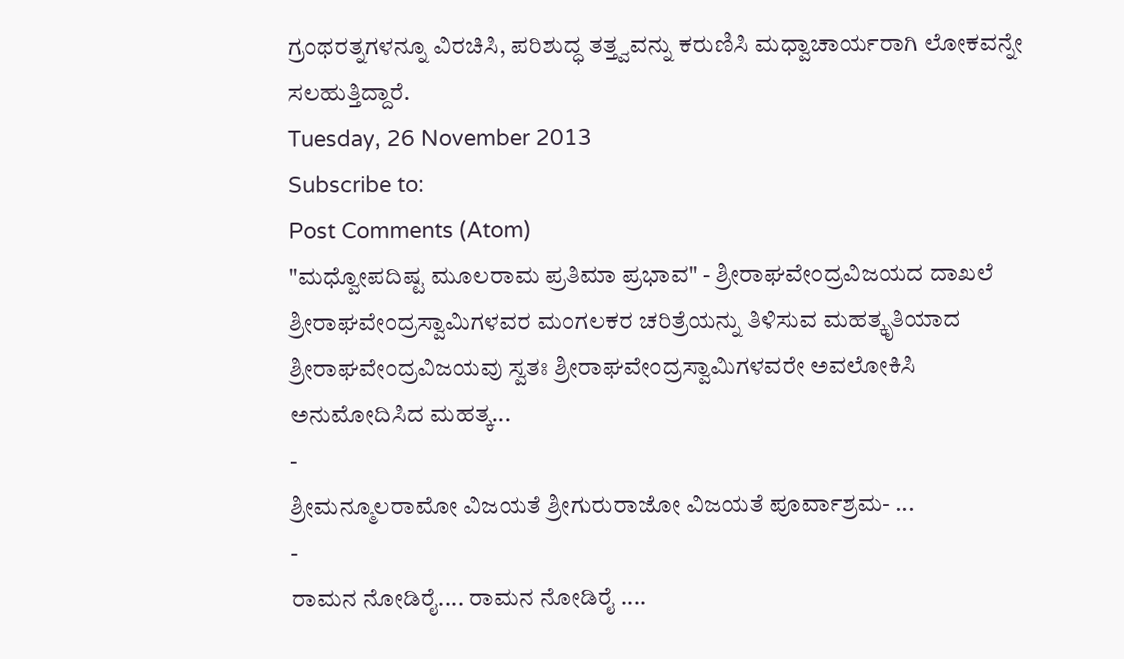ಗ್ರಂಥರತ್ನಗಳನ್ನೂ ವಿರಚಿಸಿ, ಪರಿಶುದ್ಧ ತತ್ತ್ವವನ್ನು ಕರುಣಿಸಿ ಮಧ್ವಾಚಾರ್ಯರಾಗಿ ಲೋಕವನ್ನೇ ಸಲಹುತ್ತಿದ್ದಾರೆ.
Tuesday, 26 November 2013
Subscribe to:
Post Comments (Atom)
"ಮಧ್ವೋಪದಿಷ್ಟ ಮೂಲರಾಮ ಪ್ರತಿಮಾ ಪ್ರಭಾವ" - ಶ್ರೀರಾಘವೇಂದ್ರವಿಜಯದ ದಾಖಲೆ
ಶ್ರೀರಾಘವೇಂದ್ರಸ್ವಾಮಿಗಳವರ ಮಂಗಲಕರ ಚರಿತ್ರೆಯನ್ನು ತಿಳಿಸುವ ಮಹತ್ಕೃತಿಯಾದ ಶ್ರೀರಾಘವೇಂದ್ರವಿಜಯವು ಸ್ವತಃ ಶ್ರೀರಾಘವೇಂದ್ರಸ್ವಾಮಿಗಳವರೇ ಅವಲೋಕಿಸಿ ಅನುಮೋದಿಸಿದ ಮಹತ್ಕ...
-
ಶ್ರೀಮನ್ಮೂಲರಾಮೋ ವಿಜಯತೆ ಶ್ರೀಗುರುರಾಜೋ ವಿಜಯತೆ ಪೂರ್ವಾಶ್ರಮ- ...
-
ರಾಮನ ನೋಡಿರೈ.... ರಾಮನ ನೋಡಿರೈ ....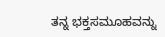ತನ್ನ ಭಕ್ತಸಮೂಹವನ್ನು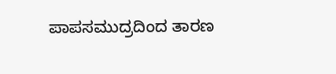ಪಾಪಸಮುದ್ರದಿಂದ ತಾರಣ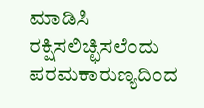ಮಾಡಿಸಿ ರಕ್ಷಿಸಲಿಚ್ಛಿಸಲೆಂದು ಪರಮಕಾರುಣ್ಯದಿಂದ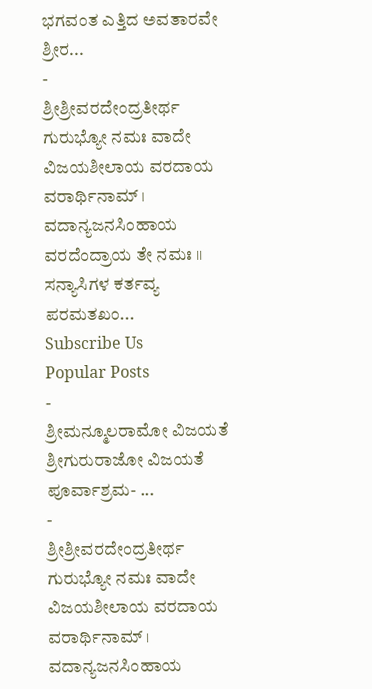ಭಗವಂತ ಎತ್ತಿದ ಅವತಾರವೇ ಶ್ರೀರ...
-
ಶ್ರೀಶ್ರೀವರದೇಂದ್ರತೀರ್ಥ ಗುರುಭ್ಯೋ ನಮಃ ವಾದೇ ವಿಜಯಶೀಲಾಯ ವರದಾಯ ವರಾರ್ಥಿನಾಮ್ । ವದಾನ್ಯಜನಸಿಂಹಾಯ ವರದೆಂದ್ರಾಯ ತೇ ನಮಃ ।। ಸನ್ಯಾಸಿಗಳ ಕರ್ತವ್ಯ ಪರಮತಖಂ...
Subscribe Us
Popular Posts
-
ಶ್ರೀಮನ್ಮೂಲರಾಮೋ ವಿಜಯತೆ ಶ್ರೀಗುರುರಾಜೋ ವಿಜಯತೆ ಪೂರ್ವಾಶ್ರಮ- ...
-
ಶ್ರೀಶ್ರೀವರದೇಂದ್ರತೀರ್ಥ ಗುರುಭ್ಯೋ ನಮಃ ವಾದೇ ವಿಜಯಶೀಲಾಯ ವರದಾಯ ವರಾರ್ಥಿನಾಮ್ । ವದಾನ್ಯಜನಸಿಂಹಾಯ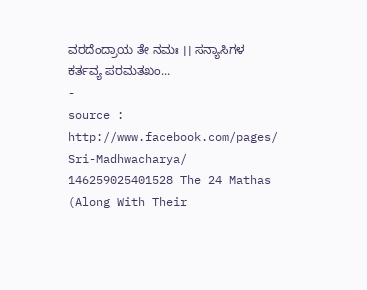ವರದೆಂದ್ರಾಯ ತೇ ನಮಃ ।। ಸನ್ಯಾಸಿಗಳ ಕರ್ತವ್ಯ ಪರಮತಖಂ...
-
source : http://www.facebook.com/pages/ Sri-Madhwacharya/ 146259025401528 The 24 Mathas (Along With Their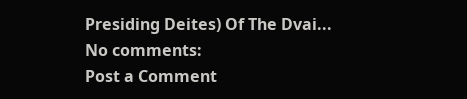Presiding Deites) Of The Dvai...
No comments:
Post a Comment